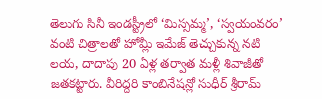తెలుగు సినీ ఇండస్ట్రీలో ‘మిస్సమ్మ’, ‘స్వయంవరం’ వంటి చిత్రాలతో హోమ్లీ ఇమేజ్ తెచ్చుకున్న నటి లయ, దాదాపు 20 ఏళ్ల తర్వాత మళ్లీ శివాజీతో జతకట్టారు. వీరిద్దరి కాంబినేషన్లో సుధీర్ శ్రీరామ్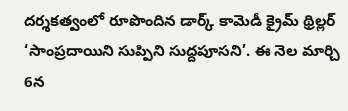దర్శకత్వంలో రూపొందిన డార్క్ కామెడీ క్రైమ్ థ్రిల్లర్ ‘సాంప్రదాయిని సుప్పిని సుద్దపూసని’. ఈ నెల మార్చి 6న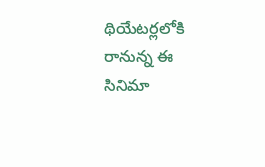థియేటర్లలోకి రానున్న ఈ సినిమా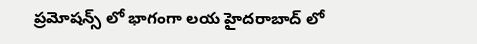ప్రమోషన్స్ లో భాగంగా లయ హైదరాబాద్ లో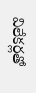విలేకర్లతో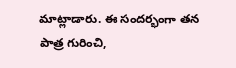మాట్లాడారు. ఈ సందర్భంగా తన పాత్ర గురించి,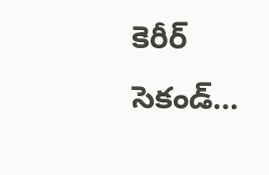కెరీర్ సెకండ్…